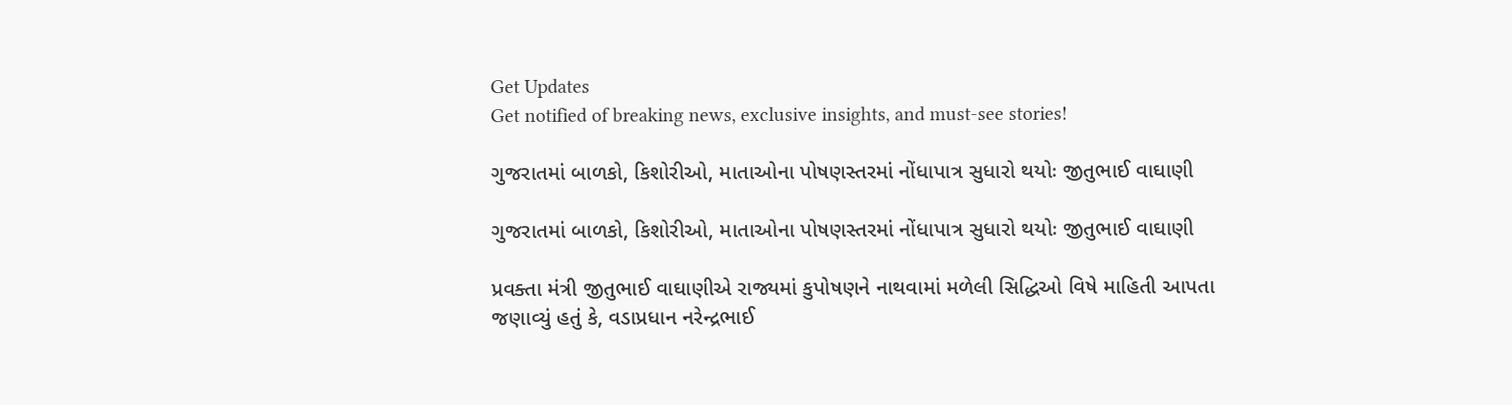Get Updates
Get notified of breaking news, exclusive insights, and must-see stories!

ગુજરાતમાં બાળકો, કિશોરીઓ, માતાઓના પોષણસ્તરમાં નોંધાપાત્ર સુધારો થયોઃ જીતુભાઈ વાઘાણી

ગુજરાતમાં બાળકો, કિશોરીઓ, માતાઓના પોષણસ્તરમાં નોંધાપાત્ર સુધારો થયોઃ જીતુભાઈ વાઘાણી

પ્રવક્તા મંત્રી જીતુભાઈ વાઘાણીએ રાજ્યમાં કુપોષણને નાથવામાં મળેલી સિદ્ધિઓ વિષે માહિતી આપતા જણાવ્યું હતું કે, વડાપ્રધાન નરેન્દ્રભાઈ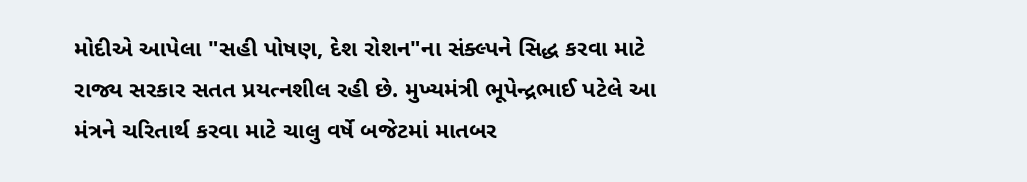મોદીએ આપેલા "સહી પોષણ, દેશ રોશન"ના સંક્લ્પને સિદ્ધ કરવા માટે રાજ્ય સરકાર સતત પ્રયત્નશીલ રહી છે. મુખ્યમંત્રી ભૂપેન્દ્રભાઈ પટેલે આ મંત્રને ચરિતાર્થ કરવા માટે ચાલુ વર્ષે બજેટમાં માતબર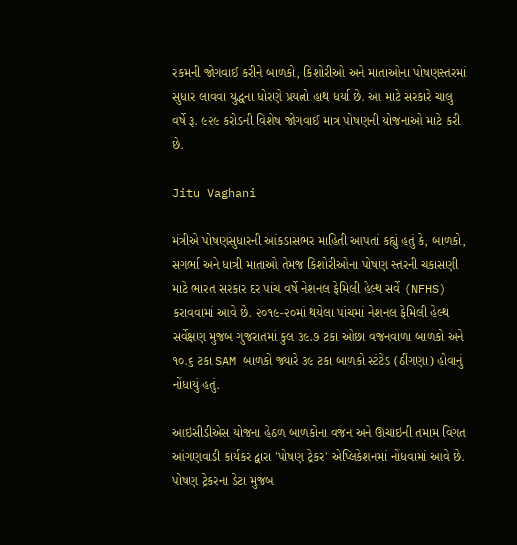રકમની જોગવાઈ કરીને બાળકો, કિશોરીઓ અને માતાઓના પોષણસ્તરમાં સુધાર લાવવા યુદ્ધના ધોરણે પ્રયત્નો હાથ ધર્યા છે. આ માટે સરકારે ચાલુ વર્ષે રૂ. ૯૨૯ કરોડની વિશેષ જોગવાઈ માત્ર પોષણની યોજનાઓ માટે કરી છે.

Jitu Vaghani

મંત્રીએ પોષણસુધારની આંકડાસભર માહિતી આપતાં કહ્યું હતું કે, બાળકો, સગર્ભા અને ધાત્રી માતાઓ તેમજ કિશોરીઓના પોષણ સ્તરની ચકાસણી માટે ભારત સરકાર દર પાંચ વર્ષે નેશનલ ફેમિલી હેલ્થ સર્વે (NFHS) કરાવવામાં આવે છે. ૨૦૧૯-૨૦માં થયેલા પાંચમાં નેશનલ ફેમિલી હેલ્થ સર્વેક્ષણ મુજબ ગુજરાતમાં કુલ ૩૯.૭ ટકા ઓછા વજનવાળા બાળકો અને ૧૦.૬ ટકા SAM બાળકો જ્યારે ૩૯ ટકા બાળકો સ્ટંટેડ (ઠીંગણા) હોવાનું નોંધાયું હતું.

આઇસીડીએસ યોજના હેઠળ બાળકોના વજન અને ઊચાઇની તમામ વિગત આંગણવાડી કાર્યકર દ્વારા 'પોષણ ટ્રેકર' એપ્લિકેશનમાં નોંધવામાં આવે છે. પોષણ ટ્રેકરના ડેટા મુજબ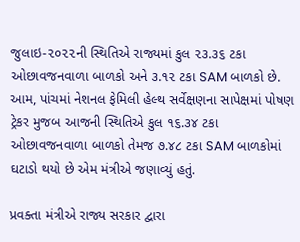જુલાઇ-૨૦૨૨ની સ્થિતિએ રાજ્યમાં કુલ ૨૩.૩૬ ટકા ઓછાવજનવાળા બાળકો અને ૩.૧૨ ટકા SAM બાળકો છે. આમ, પાંચમાં નેશનલ ફેમિલી હેલ્થ સર્વેક્ષણના સાપેક્ષમાં પોષણ ટ્રેકર મુજબ આજની સ્થિતિએ કુલ ૧૬.૩૪ ટકા ઓછાવજનવાળા બાળકો તેમજ ૭.૪૮ ટકા SAM બાળકોમાં ઘટાડો થયો છે એમ મંત્રીએ જણાવ્યું હતું.

પ્રવક્તા મંત્રીએ રાજ્ય સરકાર દ્વારા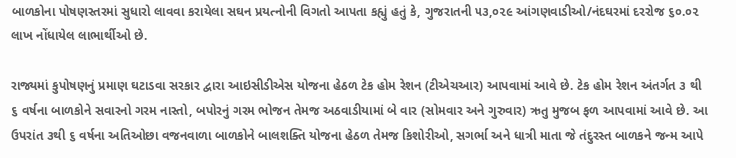બાળકોના પોષણસ્તરમાં સુધારો લાવવા કરાયેલા સઘન પ્રયત્નોની વિગતો આપતા કહ્યું હતું કે, ગુજરાતની ૫૩,૦૨૯ આંગણવાડીઓ/નંદઘરમાં દરરોજ ૬૦.૦૨ લાખ નોંધાયેલ લાભાર્થીઓ છે.

રાજ્યમાં કુપોષણનું પ્રમાણ ઘટાડવા સરકાર દ્વારા આઇસીડીએસ યોજના હેઠળ ટેક હોમ રેશન (ટીએચઆર) આપવામાં આવે છે. ટેક હોમ રેશન અંતર્ગત ૩ થી ૬ વર્ષના બાળકોને સવારનો ગરમ નાસ્તો, બપોરનું ગરમ ભોજન તેમજ અઠવાડીયામાં બે વાર (સોમવાર અને ગુરુવાર) ઋતુ મુજબ ફળ આપવામાં આવે છે. આ ઉપરાંત ૩થી ૬ વર્ષના અતિઓછા વજનવાળા બાળકોને બાલશક્તિ યોજના હેઠળ તેમજ કિશોરીઓ, સગર્ભા અને ધાત્રી માતા જે તંદુરસ્ત બાળકને જન્મ આપે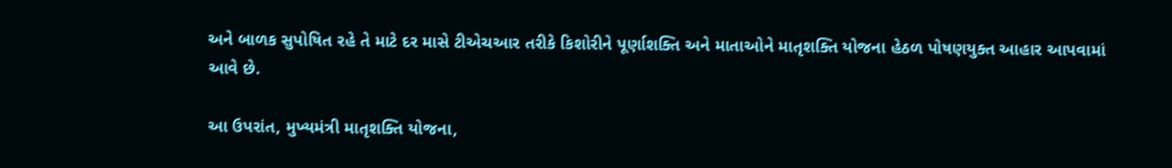અને બાળક સુપોષિત રહે તે માટે દર માસે ટીએચઆર તરીકે કિશોરીને પૂર્ણાશક્તિ અને માતાઓને માતૃશક્તિ યોજના હેઠળ પોષણયુક્ત આહાર આપવામાં આવે છે.

આ ઉપરાંત, મુખ્યમંત્રી માતૃશક્તિ યોજના,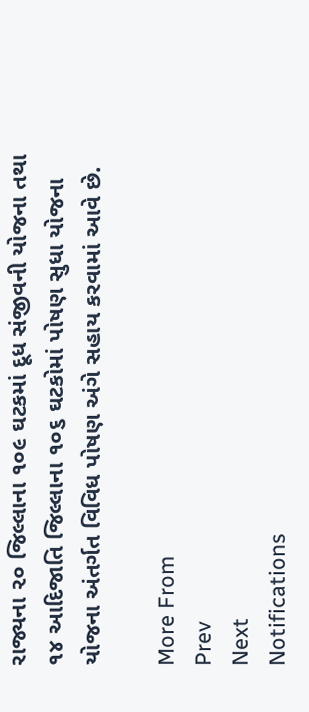રાજ્યના ૨૦ જિલ્લાના ૧૦૯ ઘટકમાં દૂધ સંજીવની યોજના તથા ૧૪ આદિજાતિ જિલ્લાના ૧૦૬ ઘટકોમાં પોષણ સુધા યોજના યોજના અંતર્ગત વિવિધ પોષણ અંગે સહાય કરવામાં આવે છે.

More From
Prev
Next
Notifications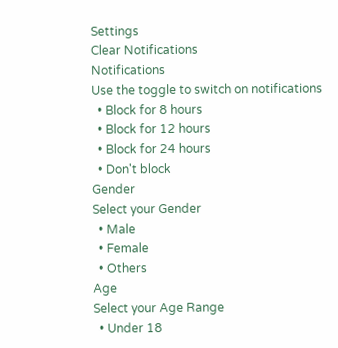Settings
Clear Notifications
Notifications
Use the toggle to switch on notifications
  • Block for 8 hours
  • Block for 12 hours
  • Block for 24 hours
  • Don't block
Gender
Select your Gender
  • Male
  • Female
  • Others
Age
Select your Age Range
  • Under 18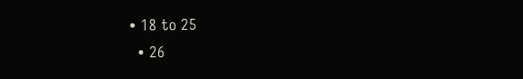• 18 to 25
  • 26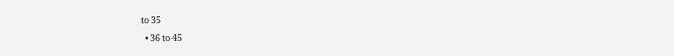to 35
  • 36 to 45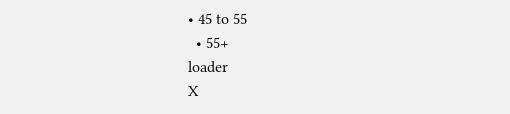• 45 to 55
  • 55+
loader
X